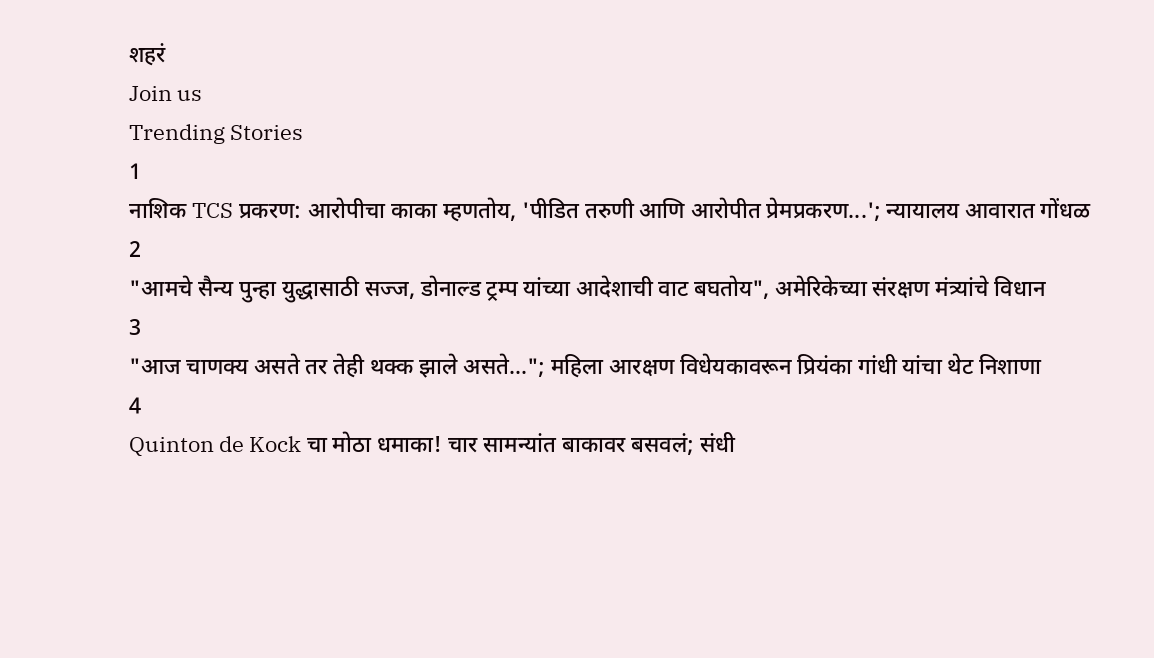शहरं
Join us
Trending Stories
1
नाशिक TCS प्रकरण: आरोपीचा काका म्हणतोय, 'पीडित तरुणी आणि आरोपीत प्रेमप्रकरण...'; न्यायालय आवारात गोंधळ
2
"आमचे सैन्य पुन्हा युद्धासाठी सज्ज, डोनाल्ड ट्रम्प यांच्या आदेशाची वाट बघतोय", अमेरिकेच्या संरक्षण मंत्र्यांचे विधान
3
"आज चाणक्य असते तर तेही थक्क झाले असते..."; महिला आरक्षण विधेयकावरून प्रियंका गांधी यांचा थेट निशाणा
4
Quinton de Kock चा मोठा धमाका! चार सामन्यांत बाकावर बसवलं; संधी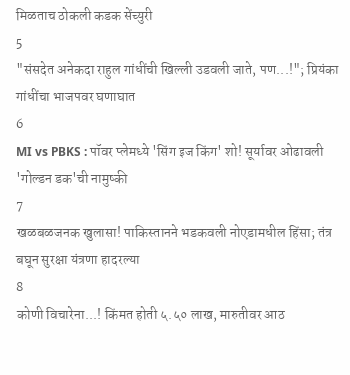मिळताच ठोकली कडक सेंच्युरी
5
"संसदेत अनेकदा राहुल गांधींची खिल्ली उडवली जाते, पण...!"; प्रियंका गांधींचा भाजपवर घणाघात
6
MI vs PBKS : पॉवर प्लेमध्ये 'सिंग इज किंग' शो! सूर्यावर ओढावली 'गोल्डन डक'ची नामुष्की
7
खळबळजनक खुलासा! पाकिस्तानने भडकवली नोएडामधील हिंसा; तंत्र बघून सुरक्षा यंत्रणा हादरल्या
8
कोणी विचारेना...! किंमत होती ५.५० लाख, मारुतीवर आठ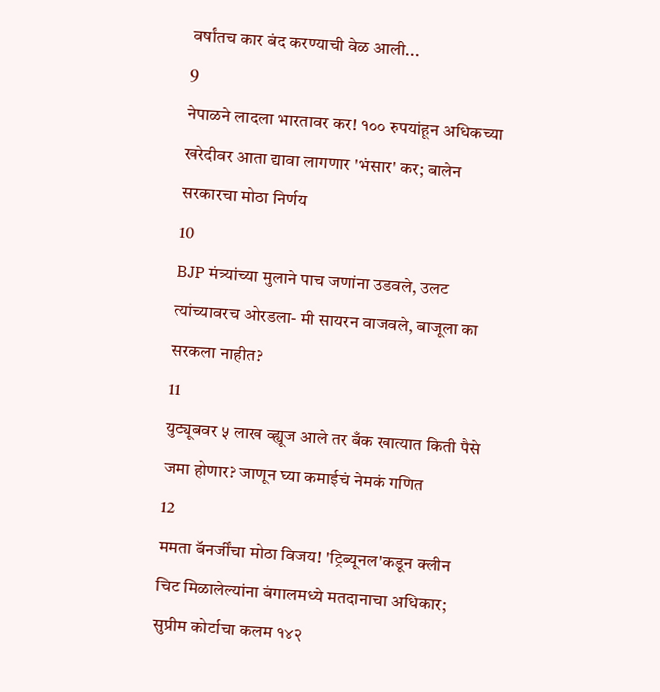वर्षांतच कार बंद करण्याची वेळ आली...
9
नेपाळने लादला भारतावर कर! १०० रुपयांहून अधिकच्या खरेदीवर आता द्यावा लागणार 'भंसार' कर; बालेन सरकारचा मोठा निर्णय
10
BJP मंत्र्यांच्या मुलाने पाच जणांना उडवले, उलट त्यांच्यावरच ओरडला- मी सायरन वाजवले, बाजूला का सरकला नाहीत?
11
युट्यूबवर ५ लाख व्ह्यूज आले तर बँक खात्यात किती पैसे जमा होणार? जाणून घ्या कमाईचं नेमकं गणित
12
ममता बॅनर्जींचा मोठा विजय! 'ट्रिब्यूनल'कडून क्लीन चिट मिळालेल्यांना बंगालमध्ये मतदानाचा अधिकार; सुप्रीम कोर्टाचा कलम १४२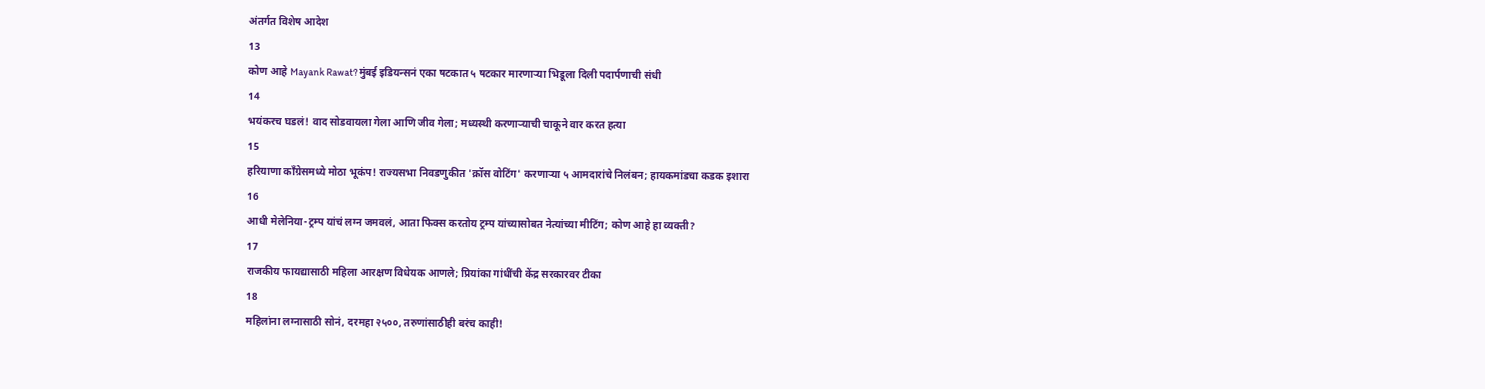अंतर्गत विशेष आदेश
13
कोण आहे Mayank Rawat? मुंबई इडियन्सनं एका षटकात ५ षटकार मारणाऱ्या भिडूला दिली पदार्पणाची संधी
14
भयंकरच घडलं! वाद सोडवायला गेला आणि जीव गेला; मध्यस्थी करणाऱ्याची चाकूने वार करत हत्या
15
हरियाणा काँग्रेसमध्ये मोठा भूकंप! राज्यसभा निवडणुकीत 'क्रॉस वोटिंग' करणाऱ्या ५ आमदारांचे निलंबन; हायकमांडचा कडक इशारा
16
आधी मेलेनिया-ट्रम्प यांचं लग्न जमवलं, आता फिक्स करतोय ट्रम्प यांच्यासोबत नेत्यांच्या मीटिंग; कोण आहे हा व्यक्ती?
17
राजकीय फायद्यासाठी महिला आरक्षण विधेयक आणले; प्रियांका गांधींची केंद्र सरकारवर टीका
18
महिलांना लग्नासाठी सोनं, दरमहा २५००, तरुणांसाठीही बरंच काही!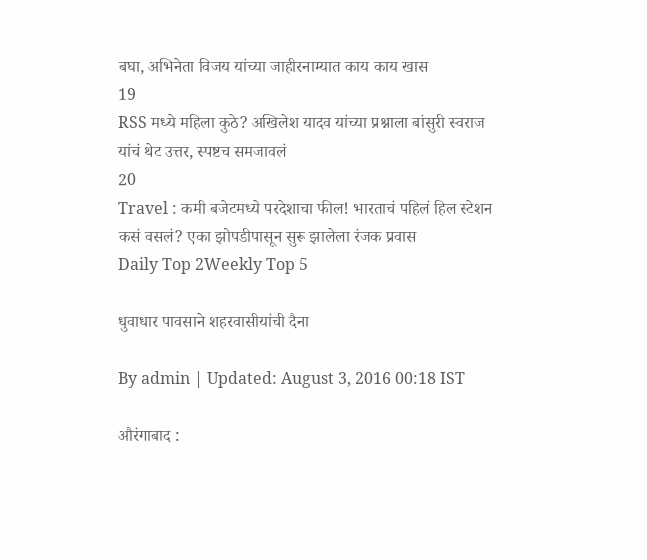बघा, अभिनेता विजय यांच्या जाहीरनाम्यात काय काय खास
19
RSS मध्ये महिला कुठे? अखिलेश यादव यांच्या प्रश्नाला बांसुरी स्वराज यांचं थेट उत्तर, स्पष्टच समजावलं
20
Travel : कमी बजेटमध्ये परदेशाचा फील! भारताचं पहिलं हिल स्टेशन कसं वसलं? एका झोपडीपासून सुरू झालेला रंजक प्रवास
Daily Top 2Weekly Top 5

धुवाधार पावसाने शहरवासीयांची दैना

By admin | Updated: August 3, 2016 00:18 IST

औरंगाबाद :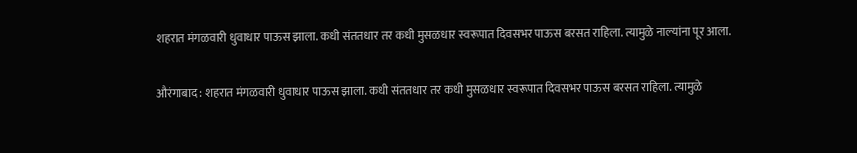शहरात मंगळवारी धुवाधार पाऊस झाला. कधी संततधार तर कधी मुसळधार स्वरूपात दिवसभर पाऊस बरसत राहिला. त्यामुळे नाल्यांना पूर आला.

औरंगाबाद : शहरात मंगळवारी धुवाधार पाऊस झाला. कधी संततधार तर कधी मुसळधार स्वरूपात दिवसभर पाऊस बरसत राहिला. त्यामुळे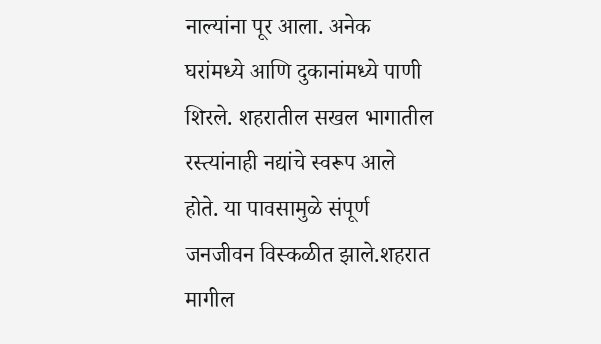नाल्यांना पूर आला. अनेक घरांमध्ये आणि दुकानांमध्ये पाणी शिरले. शहरातील सखल भागातील रस्त्यांनाही नद्यांचे स्वरूप आले होते. या पावसामुळे संपूर्ण जनजीवन विस्कळीत झाले.शहरात मागील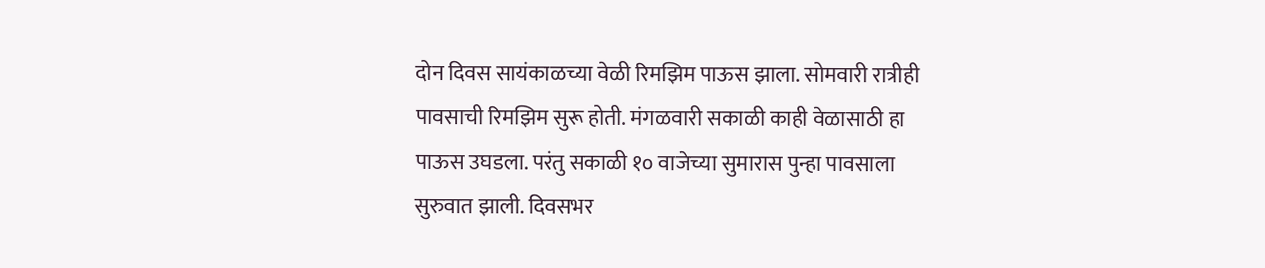दोन दिवस सायंकाळच्या वेळी रिमझिम पाऊस झाला. सोमवारी रात्रीही पावसाची रिमझिम सुरू होती. मंगळवारी सकाळी काही वेळासाठी हा पाऊस उघडला. परंतु सकाळी १० वाजेच्या सुमारास पुन्हा पावसाला सुरुवात झाली. दिवसभर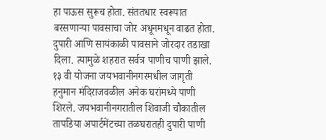हा पाऊस सुरूच होता. संततधार स्वरूपात बरसणाऱ्या पावसाचा जोर अधूनमधून वाढत होता. दुपारी आणि सायंकाळी पावसाने जोरदार तडाखा दिला. त्यामुळे शहरात सर्वत्र पाणीच पाणी झाले. १३ वी योजना जयभवानीनगरमधील जागृती हनुमान मंदिराजवळील अनेक घरांमध्ये पाणी शिरले. जयभवानीनगरातील शिवाजी चौकातील तापडिया अपार्टमेंटच्या तळघरातही दुपारी पाणी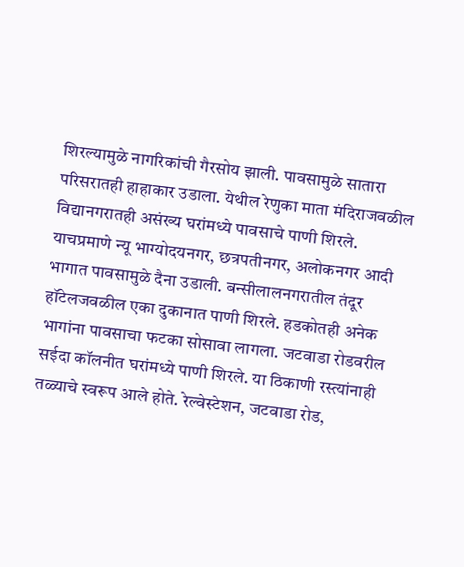शिरल्यामुळे नागरिकांची गैरसोय झाली. पावसामुळे सातारा परिसरातही हाहाकार उडाला. येथील रेणुका माता मंदिराजवळील विद्यानगरातही असंख्य घरांमध्ये पावसाचे पाणी शिरले. याचप्रमाणे न्यू भाग्योदयनगर, छत्रपतीनगर, अलोकनगर आदी भागात पावसामुळे दैना उडाली. बन्सीलालनगरातील तंदूर हॉटेलजवळील एका दुकानात पाणी शिरले. हडकोतही अनेक भागांना पावसाचा फटका सोसावा लागला. जटवाडा रोडवरील सईदा कॉलनीत घरांमध्ये पाणी शिरले. या ठिकाणी रस्त्यांनाही तळ्याचे स्वरूप आले होते. रेल्वेस्टेशन, जटवाडा रोड,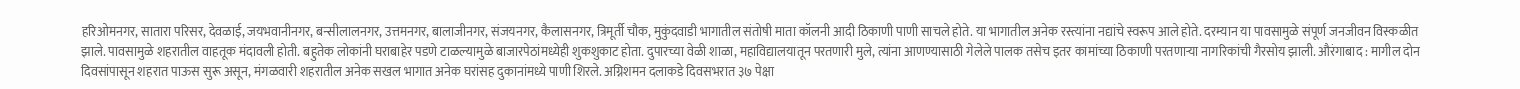हरिओमनगर, सातारा परिसर, देवळाई, जयभवानीनगर, बन्सीलालनगर, उत्तमनगर, बालाजीनगर, संजयनगर, कैलासनगर, त्रिमूर्ती चौक, मुकुंदवाडी भागातील संतोषी माता कॉलनी आदी ठिकाणी पाणी साचले होते. या भागातील अनेक रस्त्यांना नद्यांचे स्वरूप आले होते. दरम्यान या पावसामुळे संपूर्ण जनजीवन विस्कळीत झाले. पावसामुळे शहरातील वाहतूक मंदावली होती. बहुतेक लोकांनी घराबाहेर पडणे टाळल्यामुळे बाजारपेठांमध्येही शुकशुकाट होता. दुपारच्या वेळी शाळा, महाविद्यालयातून परतणारी मुले, त्यांना आणण्यासाठी गेलेले पालक तसेच इतर कामांच्या ठिकाणी परतणाऱ्या नागरिकांची गैरसोय झाली. औरंगाबाद : मागील दोन दिवसांपासून शहरात पाऊस सुरू असून, मंगळवारी शहरातील अनेक सखल भागात अनेक घरांसह दुकानांमध्ये पाणी शिरले. अग्निशमन दलाकडे दिवसभरात ३७ पेक्षा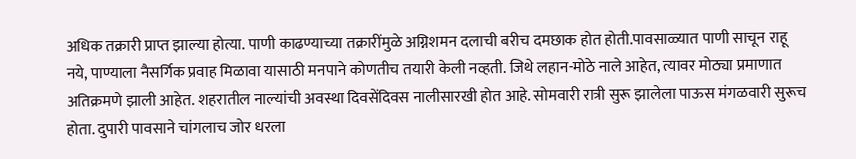अधिक तक्रारी प्राप्त झाल्या होत्या. पाणी काढण्याच्या तक्रारींमुळे अग्निशमन दलाची बरीच दमछाक होत होती.पावसाळ्यात पाणी साचून राहू नये, पाण्याला नैसर्गिक प्रवाह मिळावा यासाठी मनपाने कोणतीच तयारी केली नव्हती. जिथे लहान-मोठे नाले आहेत, त्यावर मोठ्या प्रमाणात अतिक्रमणे झाली आहेत. शहरातील नाल्यांची अवस्था दिवसेंदिवस नालीसारखी होत आहे. सोमवारी रात्री सुरू झालेला पाऊस मंगळवारी सुरूच होता. दुपारी पावसाने चांगलाच जोर धरला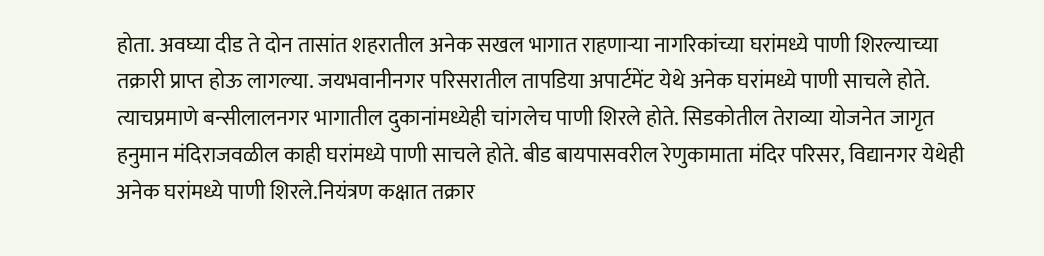होता. अवघ्या दीड ते दोन तासांत शहरातील अनेक सखल भागात राहणाऱ्या नागरिकांच्या घरांमध्ये पाणी शिरल्याच्या तक्रारी प्राप्त होऊ लागल्या. जयभवानीनगर परिसरातील तापडिया अपार्टमेंट येथे अनेक घरांमध्ये पाणी साचले होते. त्याचप्रमाणे बन्सीलालनगर भागातील दुकानांमध्येही चांगलेच पाणी शिरले होते. सिडकोतील तेराव्या योजनेत जागृत हनुमान मंदिराजवळील काही घरांमध्ये पाणी साचले होते. बीड बायपासवरील रेणुकामाता मंदिर परिसर, विद्यानगर येथेही अनेक घरांमध्ये पाणी शिरले.नियंत्रण कक्षात तक्रार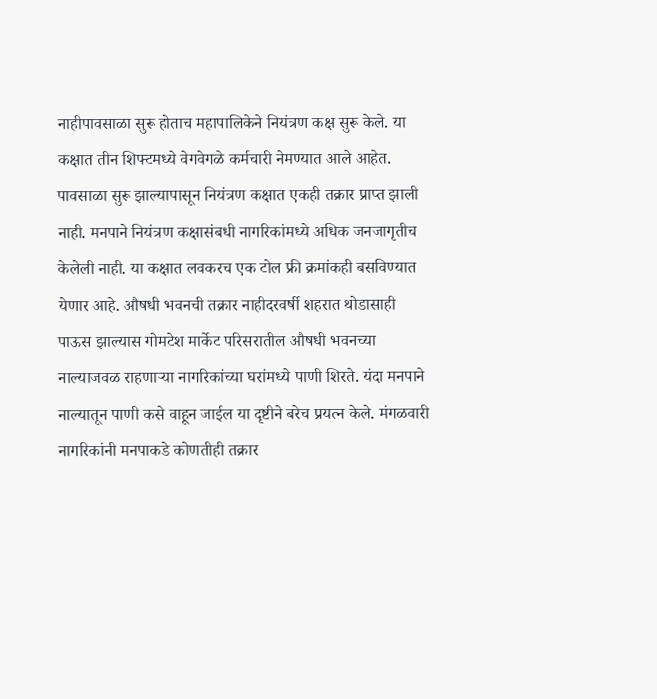नाहीपावसाळा सुरू होताच महापालिकेने नियंत्रण कक्ष सुरू केले. या कक्षात तीन शिफ्टमध्ये वेगवेगळे कर्मचारी नेमण्यात आले आहेत. पावसाळा सुरू झाल्यापासून नियंत्रण कक्षात एकही तक्रार प्राप्त झाली नाही. मनपाने नियंत्रण कक्षासंबधी नागरिकांमध्ये अधिक जनजागृतीच केलेली नाही. या कक्षात लवकरच एक टोल फ्री क्रमांकही बसविण्यात येणार आहे. औषधी भवनची तक्रार नाहीदरवर्षी शहरात थोडासाही पाऊस झाल्यास गोमटेश मार्केट परिसरातील औषधी भवनच्या नाल्याजवळ राहणाऱ्या नागरिकांच्या घरांमध्ये पाणी शिरते. यंदा मनपाने नाल्यातून पाणी कसे वाहून जाईल या दृष्टीने बरेच प्रयत्न केले. मंगळवारी नागरिकांनी मनपाकडे कोणतीही तक्रार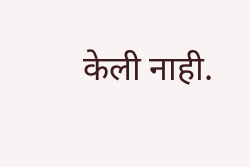केली नाही.